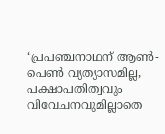‘പ്രപഞ്ചനാഥന് ആൺ-പെൺ വ്യത്യാസമില്ല, പക്ഷാപതിത്വവും വിവേചനവുമില്ലാതെ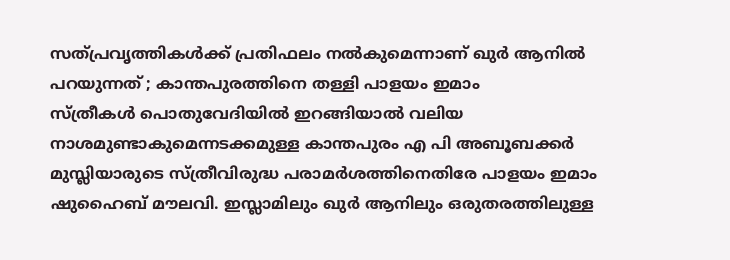സത്പ്രവൃത്തികൾക്ക് പ്രതിഫലം നൽകുമെന്നാണ് ഖുർ ആനിൽ പറയുന്നത് ; കാന്തപുരത്തിനെ തള്ളി പാളയം ഇമാം
സ്ത്രീകൾ പൊതുവേദിയിൽ ഇറങ്ങിയാൽ വലിയ നാശമുണ്ടാകുമെന്നടക്കമുള്ള കാന്തപുരം എ പി അബൂബക്കർ മുസ്ലിയാരുടെ സ്ത്രീവിരുദ്ധ പരാമർശത്തിനെതിരേ പാളയം ഇമാം ഷുഹൈബ് മൗലവി. ഇസ്ലാമിലും ഖുർ ആനിലും ഒരുതരത്തിലുള്ള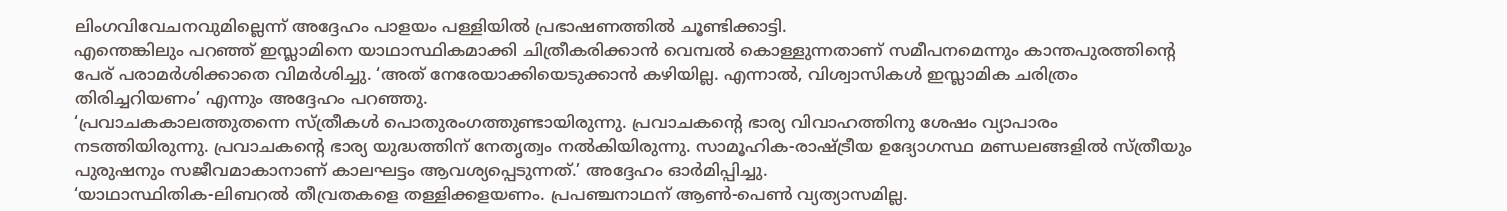ലിംഗവിവേചനവുമില്ലെന്ന് അദ്ദേഹം പാളയം പള്ളിയിൽ പ്രഭാഷണത്തിൽ ചൂണ്ടിക്കാട്ടി.
എന്തെങ്കിലും പറഞ്ഞ് ഇസ്ലാമിനെ യാഥാസ്ഥികമാക്കി ചിത്രീകരിക്കാൻ വെമ്പൽ കൊള്ളുന്നതാണ് സമീപനമെന്നും കാന്തപുരത്തിൻ്റെ പേര് പരാമർശിക്കാതെ വിമർശിച്ചു. ‘അത് നേരേയാക്കിയെടുക്കാൻ കഴിയില്ല. എന്നാൽ, വിശ്വാസികൾ ഇസ്ലാമിക ചരിത്രം തിരിച്ചറിയണം’ എന്നും അദ്ദേഹം പറഞ്ഞു.
‘പ്രവാചകകാലത്തുതന്നെ സ്ത്രീകൾ പൊതുരംഗത്തുണ്ടായിരുന്നു. പ്രവാചകന്റെ ഭാര്യ വിവാഹത്തിനു ശേഷം വ്യാപാരം നടത്തിയിരുന്നു. പ്രവാചകന്റെ ഭാര്യ യുദ്ധത്തിന് നേതൃത്വം നൽകിയിരുന്നു. സാമൂഹിക-രാഷ്ട്രീയ ഉദ്യോഗസ്ഥ മണ്ഡലങ്ങളിൽ സ്ത്രീയും പുരുഷനും സജീവമാകാനാണ് കാലഘട്ടം ആവശ്യപ്പെടുന്നത്.’ അദ്ദേഹം ഓർമിപ്പിച്ചു.
‘യാഥാസ്ഥിതിക-ലിബറൽ തീവ്രതകളെ തള്ളിക്കളയണം. പ്രപഞ്ചനാഥന് ആൺ-പെൺ വ്യത്യാസമില്ല.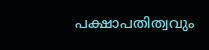പക്ഷാപതിത്വവും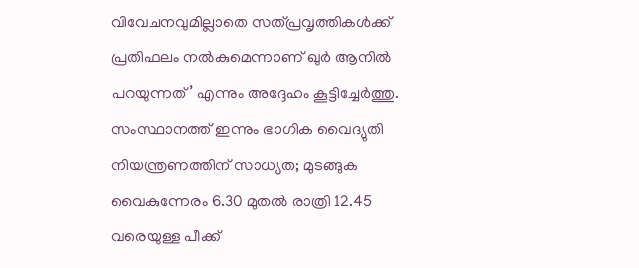വിവേചനവുമില്ലാതെ സത്പ്രവൃത്തികൾക്ക് പ്രതിഫലം നൽകുമെന്നാണ് ഖുർ ആനിൽ പറയുന്നത്’ എന്നും അദ്ദേഹം കൂട്ടിച്ചേർത്തു.
സംസ്ഥാനത്ത് ഇന്നും ഭാഗിക വൈദ്യുതി നിയന്ത്രണത്തിന് സാധ്യത; മുടങ്ങുക വൈകുന്നേരം 6.30 മുതൽ രാത്രി 12.45 വരെയുള്ള പീക്ക്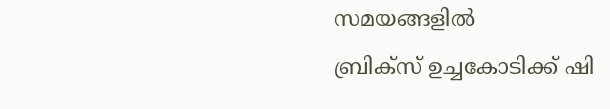സമയങ്ങളിൽ
ബ്രിക്സ് ഉച്ചകോടിക്ക് ഷി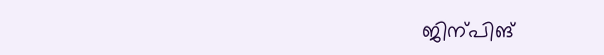ജിന്പിങ്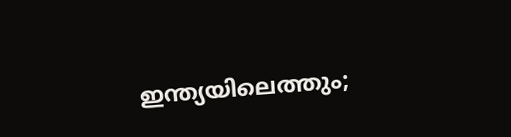ഇന്ത്യയിലെത്തും;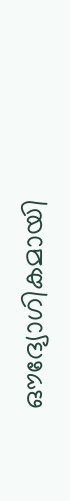ഔദ്യോഗികമായി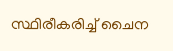സ്ഥിരീകരിച്ച് ചൈന